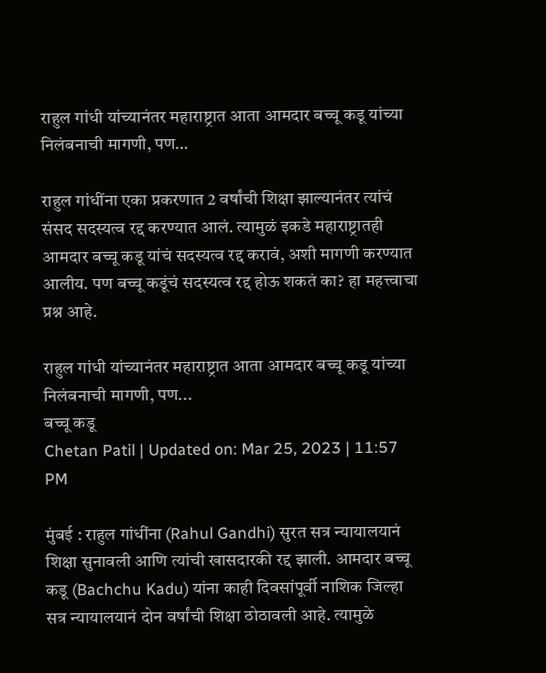राहुल गांधी यांच्यानंतर महाराष्ट्रात आता आमदार बच्चू कडू यांच्या निलंबनाची मागणी, पण…

राहुल गांधींना एका प्रकरणात 2 वर्षांची शिक्षा झाल्यानंतर त्यांचं संसद सदस्यत्व रद्द करण्यात आलं. त्यामुळं इकडे महाराष्ट्रातही आमदार बच्चू कडू यांचं सदस्यत्व रद्द करावं, अशी मागणी करण्यात आलीय. पण बच्चू कडूंचं सदस्यत्व रद्द होऊ शकतं का? हा महत्त्वाचा प्रश्न आहे.

राहुल गांधी यांच्यानंतर महाराष्ट्रात आता आमदार बच्चू कडू यांच्या निलंबनाची मागणी, पण...
बच्चू कडू
Chetan Patil | Updated on: Mar 25, 2023 | 11:57 PM

मुंबई : राहुल गांधींना (Rahul Gandhi) सुरत सत्र न्यायालयानं शिक्षा सुनावली आणि त्यांची खासदारकी रद्द झाली. आमदार बच्चू कडू (Bachchu Kadu) यांना काही दिवसांपूर्वी नाशिक जिल्हा सत्र न्यायालयानं दोन वर्षांची शिक्षा ठोठावली आहे. त्यामुळे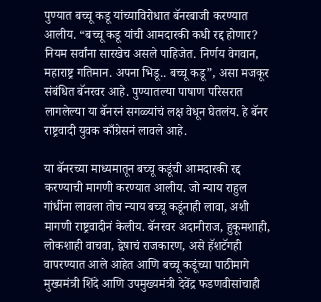पुण्यात बच्चू कडू यांच्याविरोधात बॅनरबाजी करण्यात आलीय. “बच्चू कडू यांची आमदारकी कधी रद्द होणार? नियम सर्वांना सारखेच असले पाहिजेत. निर्णय वेगवान, महाराष्ट्र गतिमान. अपना भिडू.. बच्चू कडू”, असा मजकूर संबंधित बॅनरवर आहे. पुण्यातल्या पाषाण परिसरात लागलेल्या या बॅनरनं सगळ्यांचं लक्ष वेधून घेतलंय. हे बॅनर राष्ट्रवादी युवक काँग्रेसनं लावले आहे.

या बॅनरच्या माध्यमातून बच्चू कडूंची आमदारकी रद्द करण्याची मागणी करण्यात आलीय. जो न्याय राहुल गांधींना लावला तोच न्याय बच्चू कडूंनाही लावा, अशी मागणी राष्ट्रवादीनं केलीय. बॅनरवर अदानीराज, हुकूमशाही, लोकशाही वाचवा, द्वेषाचं राजकारण, असे हॅशटॅगही वापरण्यात आले आहेत आणि बच्चू कडूंच्या पाठीमागे मुख्यमंत्री शिंदे आणि उपमुख्यमंत्री देवेंद्र फडणवीसांचाही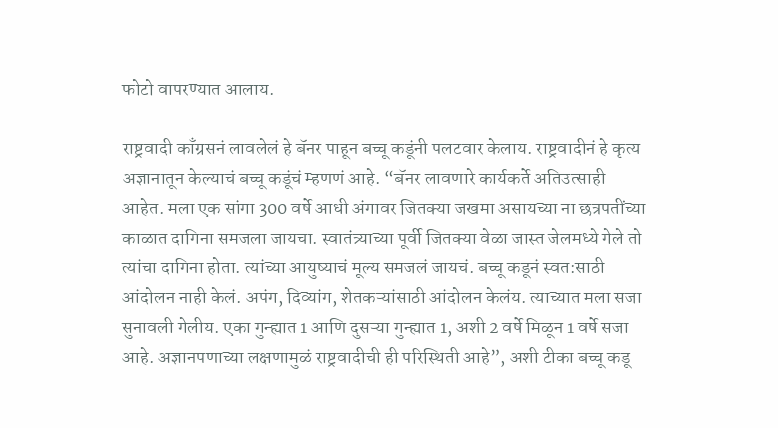फोटो वापरण्यात आलाय.

राष्ट्रवादी काँग्रसनं लावलेलं हे बॅनर पाहून बच्चू कडूंनी पलटवार केलाय. राष्ट्रवादीनं हे कृत्य अज्ञानातून केल्याचं बच्चू कडूंचं म्हणणं आहे. “बॅनर लावणारे कार्यकर्ते अतिउत्साही आहेत. मला एक सांगा 300 वर्षे आधी अंगावर जितक्या जखमा असायच्या ना छत्रपतींच्या काळात दागिना समजला जायचा. स्वातंत्र्याच्या पूर्वी जितक्या वेळा जास्त जेलमध्ये गेले तो त्यांचा दागिना होता. त्यांच्या आयुष्याचं मूल्य समजलं जायचं. बच्चू कडूनं स्वत:साठी आंदोलन नाही केलं. अपंग, दिव्यांग, शेतकऱ्यांसाठी आंदोलन केलंय. त्याच्यात मला सजा सुनावली गेलीय. एका गुन्ह्यात 1 आणि दुसऱ्या गुन्ह्यात 1, अशी 2 वर्षे मिळून 1 वर्षे सजा आहे. अज्ञानपणाच्या लक्षणामुळं राष्ट्रवादीची ही परिस्थिती आहे”, अशी टीका बच्चू कडू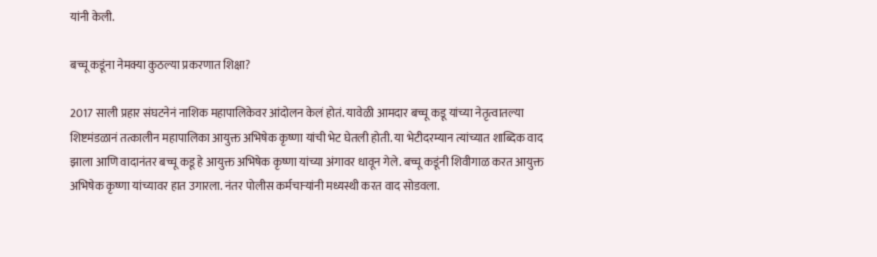यांनी केली.

बच्चू कडूंना नेमक्या कुठल्या प्रकरणात शिक्षा?

2017 साली प्रहार संघटनेनं नाशिक महापालिकेवर आंदोलन केलं होतं. यावेळी आमदार बच्चू कडू यांच्या नेतृत्वातल्या शिष्टमंडळानं तत्कालीन महापालिका आयुक्त अभिषेक कृष्णा यांची भेट घेतली होती. या भेटीदरम्यान त्यांच्यात शाब्दिक वाद झाला आणि वादानंतर बच्चू कडू हे आयुक्त अभिषेक कृष्णा यांच्या अंगावर धावून गेले. बच्चू कडूंनी शिवीगाळ करत आयुक्त अभिषेक कृष्णा यांच्यावर हात उगारला. नंतर पोलीस कर्मचाऱ्यांनी मध्यस्थी करत वाद सोडवला.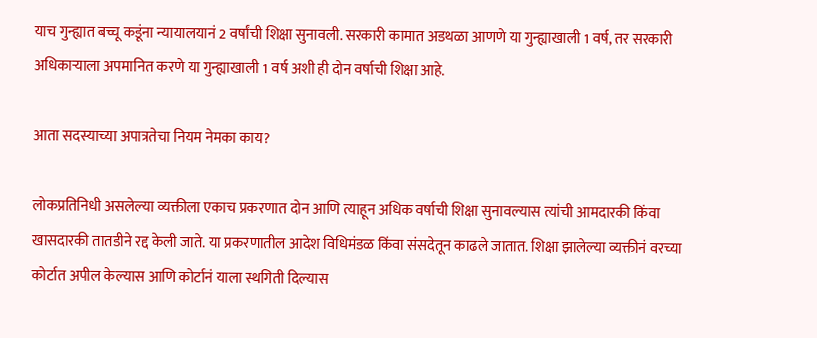याच गुन्ह्यात बच्चू कडूंना न्यायालयानं 2 वर्षांची शिक्षा सुनावली. सरकारी कामात अडथळा आणणे या गुन्ह्याखाली 1 वर्ष, तर सरकारी अधिकाऱ्याला अपमानित करणे या गुन्ह्याखाली 1 वर्ष अशी ही दोन वर्षाची शिक्षा आहे.

आता सदस्याच्या अपात्रतेचा नियम नेमका काय?

लोकप्रतिनिधी असलेल्या व्यक्तीला एकाच प्रकरणात दोन आणि त्याहून अधिक वर्षाची शिक्षा सुनावल्यास त्यांची आमदारकी किंवा खासदारकी तातडीने रद्द केली जाते. या प्रकरणातील आदेश विधिमंडळ किंवा संसदेतून काढले जातात. शिक्षा झालेल्या व्यक्तीनं वरच्या कोर्टात अपील केल्यास आणि कोर्टानं याला स्थगिती दिल्यास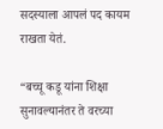सदस्याला आपलं पद कायम राखता येतं.

“बच्चू कडू यांना शिक्षा सुनावल्यानंतर ते वरच्या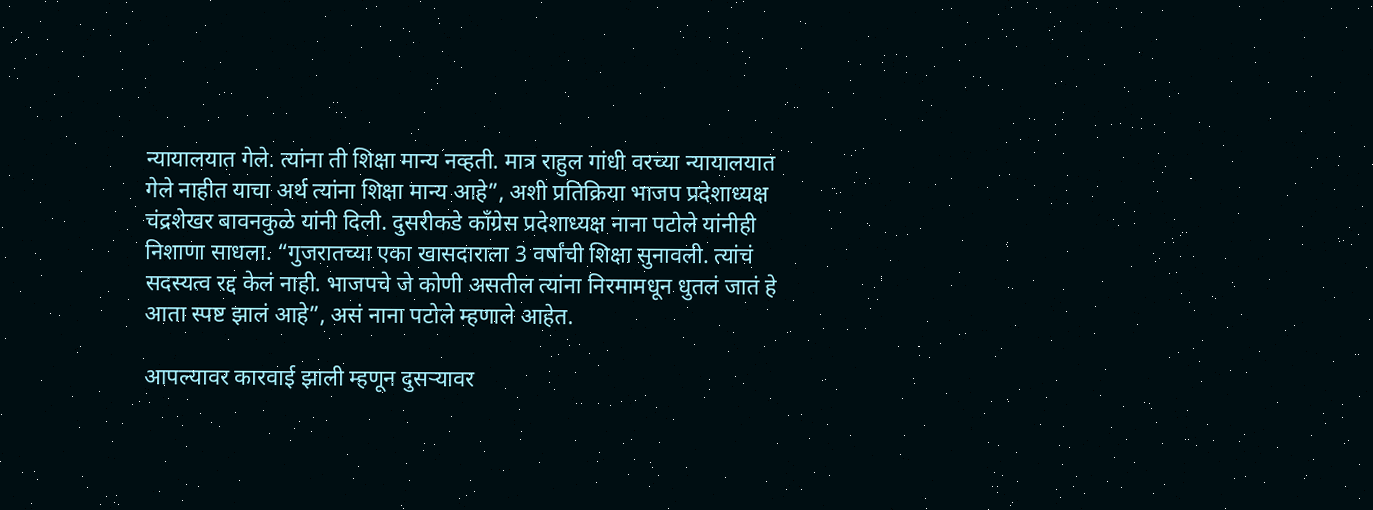न्यायालयात गेले. त्यांना ती शिक्षा मान्य नव्हती. मात्र राहुल गांधी वरच्या न्यायालयात गेले नाहीत याचा अर्थ त्यांना शिक्षा मान्य आहे”, अशी प्रतिक्रिया भाजप प्रदेशाध्यक्ष चंद्रशेखर बावनकुळे यांनी दिली. दुसरीकडे काँग्रेस प्रदेशाध्यक्ष नाना पटोले यांनीही निशाणा साधला. “गुजरातच्या एका खासदाराला 3 वर्षांची शिक्षा सुनावली. त्यांचं सदस्यत्व रद्द केलं नाही. भाजपचे जे कोणी असतील त्यांना निरमामधून धुतलं जातं हे आता स्पष्ट झालं आहे”, असं नाना पटोले म्हणाले आहेत.

आपल्यावर कारवाई झाली म्हणून दुसऱ्यावर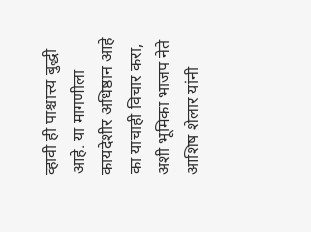व्हावी ही पाश्चात्त्य बुद्धी आहे. या मागणीला कायदेशीर अधिष्ठान आहे का याचाही विचार करा, अशी भूमिका भाजप नेते आशिष शेलार यांनी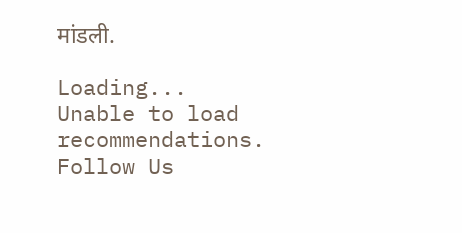मांडली.

Loading...
Unable to load recommendations.
Follow Us